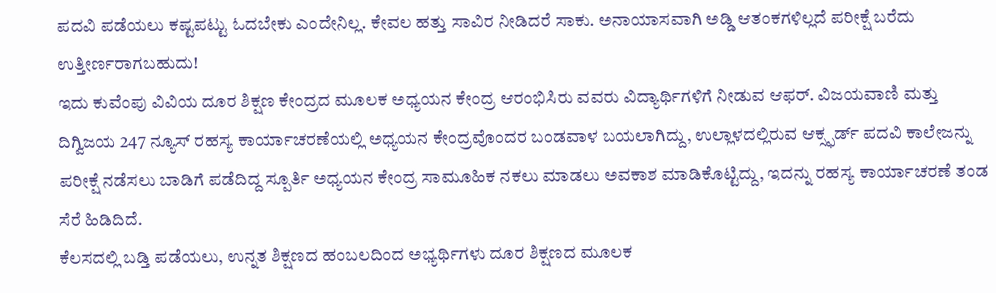ಪದವಿ ಪಡೆಯಲು ಕಷ್ಟಪಟ್ಟು ಓದಬೇಕು ಎಂದೇನಿಲ್ಲ. ಕೇವಲ ಹತ್ತು ಸಾವಿರ ನೀಡಿದರೆ ಸಾಕು. ಅನಾಯಾಸವಾಗಿ ಅಡ್ಡಿ ಆತಂಕಗಳಿಲ್ಲದೆ ಪರೀಕ್ಷೆ ಬರೆದು ಉತ್ತೀರ್ಣರಾಗಬಹುದು!
ಇದು ಕುವೆಂಪು ವಿವಿಯ ದೂರ ಶಿಕ್ಷಣ ಕೇಂದ್ರದ ಮೂಲಕ ಅಧ್ಯಯನ ಕೇಂದ್ರ ಆರಂಭಿಸಿರು ವವರು ವಿದ್ಯಾರ್ಥಿಗಳಿಗೆ ನೀಡುವ ಆಫರ್. ವಿಜಯವಾಣಿ ಮತ್ತು ದಿಗ್ವಿಜಯ 247 ನ್ಯೂಸ್ ರಹಸ್ಯ ಕಾರ್ಯಾಚರಣೆಯಲ್ಲಿ ಅಧ್ಯಯನ ಕೇಂದ್ರವೊಂದರ ಬಂಡವಾಳ ಬಯಲಾಗಿದ್ದು, ಉಲ್ಲಾಳದಲ್ಲಿರುವ ಆಕ್ಸ್ಫರ್ಡ್ ಪದವಿ ಕಾಲೇಜನ್ನು ಪರೀಕ್ಷೆ ನಡೆಸಲು ಬಾಡಿಗೆ ಪಡೆದಿದ್ದ ಸ್ಪೂರ್ತಿ ಅಧ್ಯಯನ ಕೇಂದ್ರ ಸಾಮೂಹಿಕ ನಕಲು ಮಾಡಲು ಅವಕಾಶ ಮಾಡಿಕೊಟ್ಟಿದ್ದು, ಇದನ್ನು ರಹಸ್ಯ ಕಾರ್ಯಾಚರಣೆ ತಂಡ ಸೆರೆ ಹಿಡಿದಿದೆ.
ಕೆಲಸದಲ್ಲಿ ಬಡ್ತಿ ಪಡೆಯಲು, ಉನ್ನತ ಶಿಕ್ಷಣದ ಹಂಬಲದಿಂದ ಅಭ್ಯರ್ಥಿಗಳು ದೂರ ಶಿಕ್ಷಣದ ಮೂಲಕ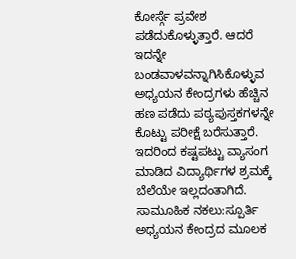ಕೋರ್ಸ್ಗೆ ಪ್ರವೇಶ ಪಡೆದುಕೊಳ್ಳುತ್ತಾರೆ. ಆದರೆ ಇದನ್ನೇ ಬಂಡವಾಳವನ್ನಾಗಿಸಿಕೊಳ್ಳುವ ಅಧ್ಯಯನ ಕೇಂದ್ರಗಳು ಹೆಚ್ಚಿನ ಹಣ ಪಡೆದು ಪಠ್ಯಪುಸ್ತಕಗಳನ್ನೇ ಕೊಟ್ಟು ಪರೀಕ್ಷೆ ಬರೆಸುತ್ತಾರೆ. ಇದರಿಂದ ಕಷ್ಟಪಟ್ಟು ವ್ಯಾಸಂಗ ಮಾಡಿದ ವಿದ್ಯಾರ್ಥಿಗಳ ಶ್ರಮಕ್ಕೆ ಬೆಲೆಯೇ ಇಲ್ಲದಂತಾಗಿದೆ.
ಸಾಮೂಹಿಕ ನಕಲು:ಸ್ಪೂರ್ತಿ ಅಧ್ಯಯನ ಕೇಂದ್ರದ ಮೂಲಕ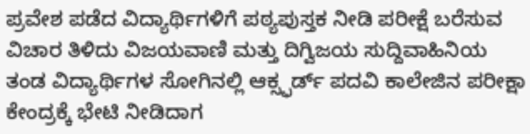ಪ್ರವೇಶ ಪಡೆದ ವಿದ್ಯಾರ್ಥಿಗಳಿಗೆ ಪಠ್ಯಪುಸ್ತಕ ನೀಡಿ ಪರೀಕ್ಷೆ ಬರೆಸುವ ವಿಚಾರ ತಿಳಿದು ವಿಜಯವಾಣಿ ಮತ್ತು ದಿಗ್ವಿಜಯ ಸುದ್ದಿವಾಹಿನಿಯ ತಂಡ ವಿದ್ಯಾರ್ಥಿಗಳ ಸೋಗಿನಲ್ಲಿ ಆಕ್ಸ್ಫರ್ಡ್ ಪದವಿ ಕಾಲೇಜಿನ ಪರೀಕ್ಷಾ ಕೇಂದ್ರಕ್ಕೆ ಭೇಟಿ ನೀಡಿದಾಗ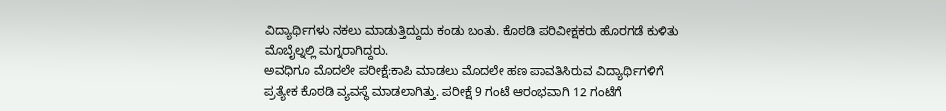ವಿದ್ಯಾರ್ಥಿಗಳು ನಕಲು ಮಾಡುತ್ತಿದ್ದುದು ಕಂಡು ಬಂತು. ಕೊಠಡಿ ಪರಿವೀಕ್ಷಕರು ಹೊರಗಡೆ ಕುಳಿತು ಮೊಬೈಲ್ನಲ್ಲಿ ಮಗ್ನರಾಗಿದ್ದರು.
ಅವಧಿಗೂ ಮೊದಲೇ ಪರೀಕ್ಷೆ:ಕಾಪಿ ಮಾಡಲು ಮೊದಲೇ ಹಣ ಪಾವತಿಸಿರುವ ವಿದ್ಯಾರ್ಥಿಗಳಿಗೆ ಪ್ರತ್ಯೇಕ ಕೊಠಡಿ ವ್ಯವಸ್ಥೆ ಮಾಡಲಾಗಿತ್ತು. ಪರೀಕ್ಷೆ 9 ಗಂಟೆ ಆರಂಭವಾಗಿ 12 ಗಂಟೆಗೆ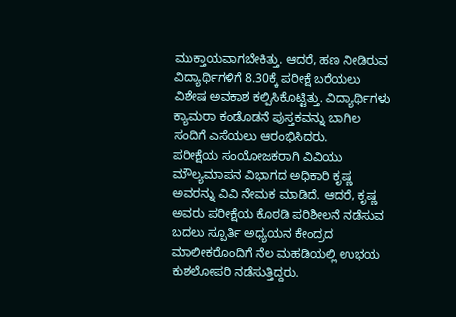ಮುಕ್ತಾಯವಾಗಬೇಕಿತ್ತು. ಆದರೆ, ಹಣ ನೀಡಿರುವ ವಿದ್ಯಾರ್ಥಿಗಳಿಗೆ 8.30ಕ್ಕೆ ಪರೀಕ್ಷೆ ಬರೆಯಲು ವಿಶೇಷ ಅವಕಾಶ ಕಲ್ಪಿಸಿಕೊಟ್ಟಿತ್ತು. ವಿದ್ಯಾರ್ಥಿಗಳು ಕ್ಯಾಮರಾ ಕಂಡೊಡನೆ ಪುಸ್ತಕವನ್ನು ಬಾಗಿಲ ಸಂದಿಗೆ ಎಸೆಯಲು ಆರಂಭಿಸಿದರು.
ಪರೀಕ್ಷೆಯ ಸಂಯೋಜಕರಾಗಿ ವಿವಿಯು ಮೌಲ್ಯಮಾಪನ ವಿಭಾಗದ ಅಧಿಕಾರಿ ಕೃಷ್ಣ ಅವರನ್ನು ವಿವಿ ನೇಮಕ ಮಾಡಿದೆ. ಆದರೆ, ಕೃಷ್ಣ ಅವರು ಪರೀಕ್ಷೆಯ ಕೊಠಡಿ ಪರಿಶೀಲನೆ ನಡೆಸುವ ಬದಲು ಸ್ಪೂರ್ತಿ ಅಧ್ಯಯನ ಕೇಂದ್ರದ ಮಾಲೀಕರೊಂದಿಗೆ ನೆಲ ಮಹಡಿಯಲ್ಲಿ ಉಭಯ ಕುಶಲೋಪರಿ ನಡೆಸುತ್ತಿದ್ದರು.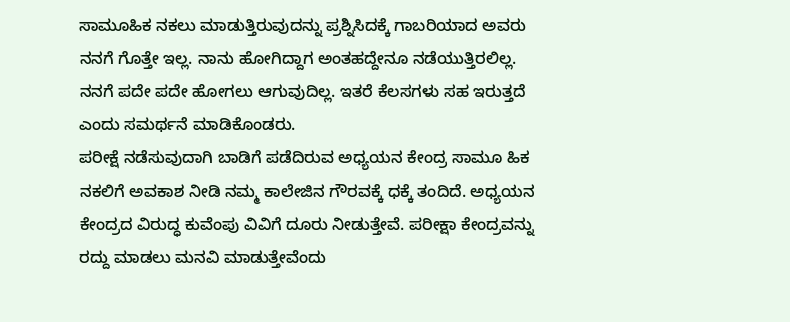ಸಾಮೂಹಿಕ ನಕಲು ಮಾಡುತ್ತಿರುವುದನ್ನು ಪ್ರಶ್ನಿಸಿದಕ್ಕೆ ಗಾಬರಿಯಾದ ಅವರು ನನಗೆ ಗೊತ್ತೇ ಇಲ್ಲ. ನಾನು ಹೋಗಿದ್ದಾಗ ಅಂತಹದ್ದೇನೂ ನಡೆಯುತ್ತಿರಲಿಲ್ಲ. ನನಗೆ ಪದೇ ಪದೇ ಹೋಗಲು ಆಗುವುದಿಲ್ಲ. ಇತರೆ ಕೆಲಸಗಳು ಸಹ ಇರುತ್ತದೆ ಎಂದು ಸಮರ್ಥನೆ ಮಾಡಿಕೊಂಡರು.
ಪರೀಕ್ಷೆ ನಡೆಸುವುದಾಗಿ ಬಾಡಿಗೆ ಪಡೆದಿರುವ ಅಧ್ಯಯನ ಕೇಂದ್ರ ಸಾಮೂ ಹಿಕ ನಕಲಿಗೆ ಅವಕಾಶ ನೀಡಿ ನಮ್ಮ ಕಾಲೇಜಿನ ಗೌರವಕ್ಕೆ ಧಕ್ಕೆ ತಂದಿದೆ. ಅಧ್ಯಯನ ಕೇಂದ್ರದ ವಿರುದ್ಧ ಕುವೆಂಪು ವಿವಿಗೆ ದೂರು ನೀಡುತ್ತೇವೆ. ಪರೀಕ್ಷಾ ಕೇಂದ್ರವನ್ನು ರದ್ದು ಮಾಡಲು ಮನವಿ ಮಾಡುತ್ತೇವೆಂದು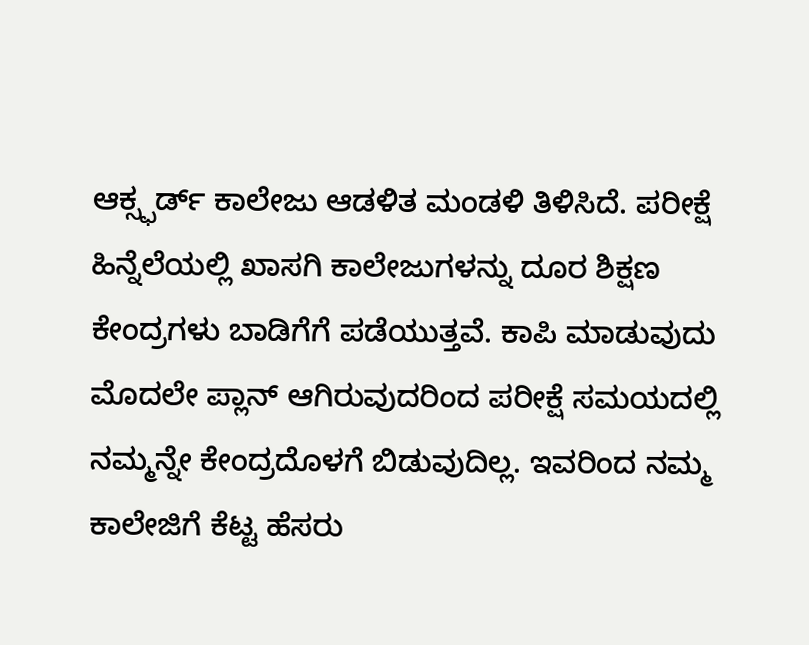ಆಕ್ಸ್ಫರ್ಡ್ ಕಾಲೇಜು ಆಡಳಿತ ಮಂಡಳಿ ತಿಳಿಸಿದೆ. ಪರೀಕ್ಷೆ ಹಿನ್ನೆಲೆಯಲ್ಲಿ ಖಾಸಗಿ ಕಾಲೇಜುಗಳನ್ನು ದೂರ ಶಿಕ್ಷಣ ಕೇಂದ್ರಗಳು ಬಾಡಿಗೆಗೆ ಪಡೆಯುತ್ತವೆ. ಕಾಪಿ ಮಾಡುವುದು ಮೊದಲೇ ಪ್ಲಾನ್ ಆಗಿರುವುದರಿಂದ ಪರೀಕ್ಷೆ ಸಮಯದಲ್ಲಿ ನಮ್ಮನ್ನೇ ಕೇಂದ್ರದೊಳಗೆ ಬಿಡುವುದಿಲ್ಲ. ಇವರಿಂದ ನಮ್ಮ ಕಾಲೇಜಿಗೆ ಕೆಟ್ಟ ಹೆಸರು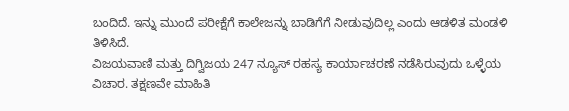ಬಂದಿದೆ. ಇನ್ನು ಮುಂದೆ ಪರೀಕ್ಷೆಗೆ ಕಾಲೇಜನ್ನು ಬಾಡಿಗೆಗೆ ನೀಡುವುದಿಲ್ಲ ಎಂದು ಆಡಳಿತ ಮಂಡಳಿ ತಿಳಿಸಿದೆ.
ವಿಜಯವಾಣಿ ಮತ್ತು ದಿಗ್ವಿಜಯ 247 ನ್ಯೂಸ್ ರಹಸ್ಯ ಕಾರ್ಯಾಚರಣೆ ನಡೆಸಿರುವುದು ಒಳ್ಳೆಯ ವಿಚಾರ. ತಕ್ಷಣವೇ ಮಾಹಿತಿ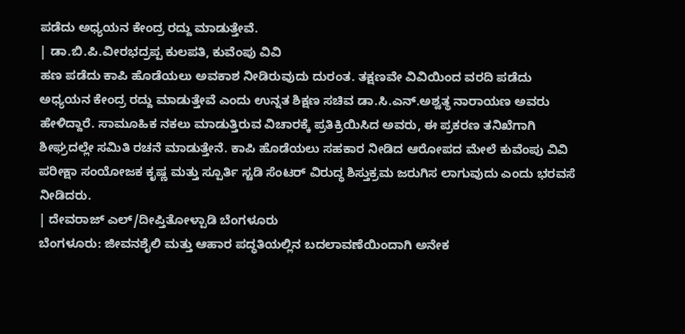ಪಡೆದು ಅಧ್ಯಯನ ಕೇಂದ್ರ ರದ್ದು ಮಾಡುತ್ತೇವೆ.
| ಡಾ.ಬಿ.ಪಿ.ವೀರಭದ್ರಪ್ಪ ಕುಲಪತಿ, ಕುವೆಂಪು ವಿವಿ
ಹಣ ಪಡೆದು ಕಾಪಿ ಹೊಡೆಯಲು ಅವಕಾಶ ನೀಡಿರುವುದು ದುರಂತ. ತಕ್ಷಣವೇ ವಿವಿಯಿಂದ ವರದಿ ಪಡೆದು ಅಧ್ಯಯನ ಕೇಂದ್ರ ರದ್ದು ಮಾಡುತ್ತೇವೆ ಎಂದು ಉನ್ನತ ಶಿಕ್ಷಣ ಸಚಿವ ಡಾ.ಸಿ.ಎನ್.ಅಶ್ವತ್ಥ ನಾರಾಯಣ ಅವರು ಹೇಳಿದ್ದಾರೆ. ಸಾಮೂಹಿಕ ನಕಲು ಮಾಡುತ್ತಿರುವ ವಿಚಾರಕ್ಕೆ ಪ್ರತಿಕ್ರಿಯಿಸಿದ ಅವರು, ಈ ಪ್ರಕರಣ ತನಿಖೆಗಾಗಿ ಶೀಘ್ರದಲ್ಲೇ ಸಮಿತಿ ರಚನೆ ಮಾಡುತ್ತೇನೆ. ಕಾಪಿ ಹೊಡೆಯಲು ಸಹಕಾರ ನೀಡಿದ ಆರೋಪದ ಮೇಲೆ ಕುವೆಂಪು ವಿವಿ ಪರೀಕ್ಷಾ ಸಂಯೋಜಕ ಕೃಷ್ಣ ಮತ್ತು ಸ್ಪೂರ್ತಿ ಸ್ಟಡಿ ಸೆಂಟರ್ ವಿರುದ್ಧ ಶಿಸ್ತುಕ್ರಮ ಜರುಗಿಸ ಲಾಗುವುದು ಎಂದು ಭರವಸೆ ನೀಡಿದರು.
| ದೇವರಾಜ್ ಎಲ್/ದೀಪ್ತಿತೋಳ್ಪಾಡಿ ಬೆಂಗಳೂರು
ಬೆಂಗಳೂರು: ಜೀವನಶೈಲಿ ಮತ್ತು ಆಹಾರ ಪದ್ಧತಿಯಲ್ಲಿನ ಬದಲಾವಣೆಯಿಂದಾಗಿ ಅನೇಕ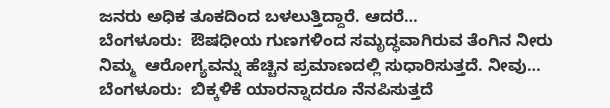ಜನರು ಅಧಿಕ ತೂಕದಿಂದ ಬಳಲುತ್ತಿದ್ದಾರೆ. ಆದರೆ…
ಬೆಂಗಳೂರು:  ಔಷಧೀಯ ಗುಣಗಳಿಂದ ಸಮೃದ್ಧವಾಗಿರುವ ತೆಂಗಿನ ನೀರು ನಿಮ್ಮ  ಆರೋಗ್ಯವನ್ನು ಹೆಚ್ಚಿನ ಪ್ರಮಾಣದಲ್ಲಿ ಸುಧಾರಿಸುತ್ತದೆ. ನೀವು…
ಬೆಂಗಳೂರು:  ಬಿಕ್ಕಳಿಕೆ ಯಾರನ್ನಾದರೂ ನೆನಪಿಸುತ್ತದೆ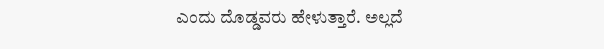ಎಂದು ದೊಡ್ಡವರು ಹೇಳುತ್ತಾರೆ. ಅಲ್ಲದೆ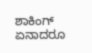ಶಾಕಿಂಗ್ ಏನಾದರೂ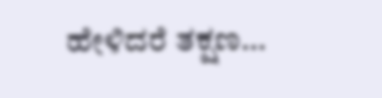ಹೇಳಿದರೆ ತಕ್ಷಣ…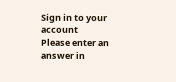Sign in to your account
Please enter an answer in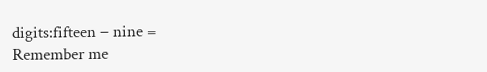digits:fifteen − nine =
Remember me